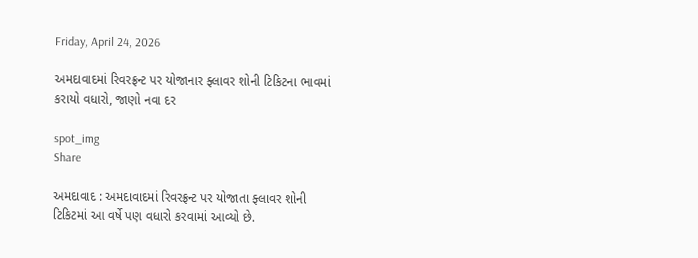Friday, April 24, 2026

અમદાવાદમાં રિવરફ્રન્ટ પર યોજાનાર ફ્લાવર શોની ટિકિટના ભાવમાં કરાયો વધારો, જાણો નવા દર

spot_img
Share

અમદાવાદ : અમદાવાદમાં રિવરફ્રન્ટ પર યોજાતા ફ્લાવર શોની ટિકિટમાં આ વર્ષે પણ વધારો કરવામાં આવ્યો છે.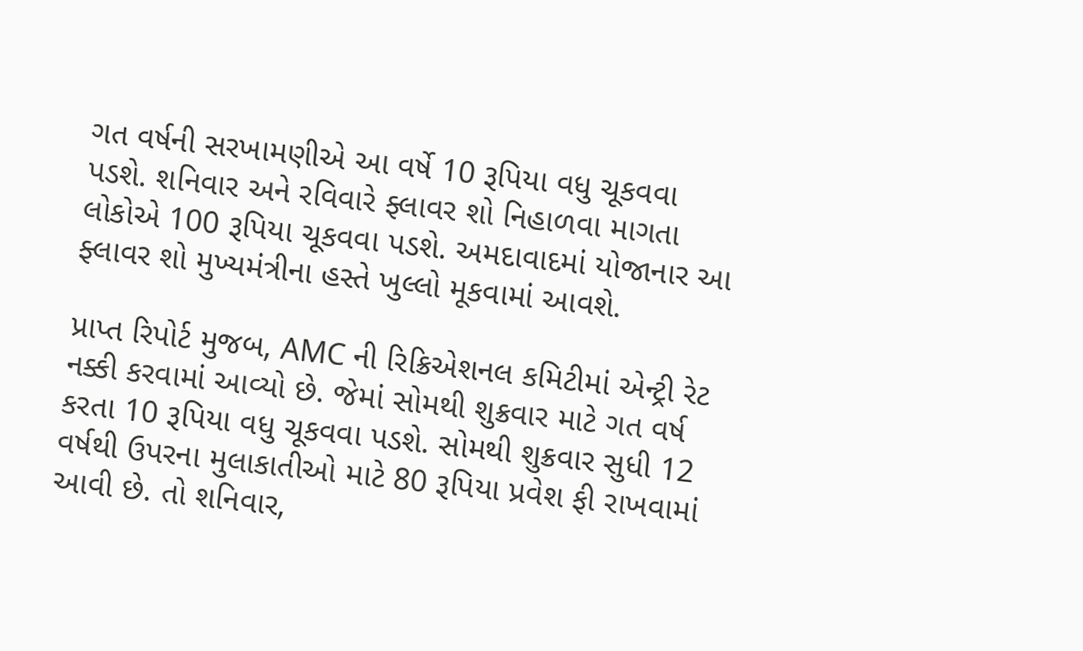ગત વર્ષની સરખામણીએ આ વર્ષે 10 રૂપિયા વધુ ચૂકવવા પડશે. શનિવાર અને રવિવારે ફ્લાવર શો નિહાળવા માગતા લોકોએ 100 રૂપિયા ચૂકવવા પડશે. અમદાવાદમાં યોજાનાર આ ફ્લાવર શો મુખ્યમંત્રીના હસ્તે ખુલ્લો મૂકવામાં આવશે.

પ્રાપ્ત રિપોર્ટ મુજબ, AMC ની રિક્રિએશનલ કમિટીમાં એન્ટ્રી રેટ નક્કી કરવામાં આવ્યો છે. જેમાં સોમથી શુક્રવાર માટે ગત વર્ષ કરતા 10 રૂપિયા વધુ ચૂકવવા પડશે. સોમથી શુક્રવાર સુધી 12 વર્ષથી ઉપરના મુલાકાતીઓ માટે 80 રૂપિયા પ્રવેશ ફી રાખવામાં આવી છે. તો શનિવાર,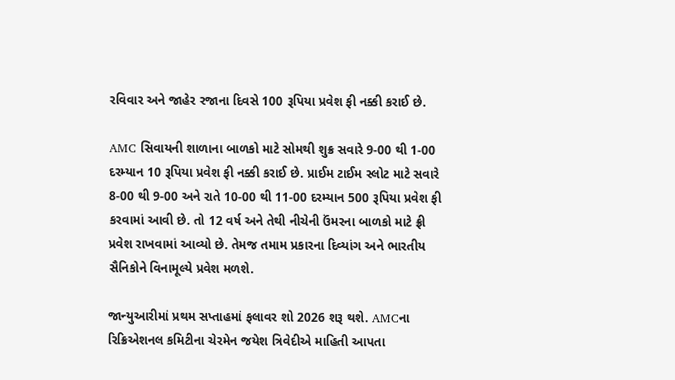રવિવાર અને જાહેર રજાના દિવસે 100 રૂપિયા પ્રવેશ ફી નક્કી કરાઈ છે.

AMC સિવાયની શાળાના બાળકો માટે સોમથી શુક્ર સવારે 9-00 થી 1-00 દરમ્યાન 10 રૂપિયા પ્રવેશ ફી નક્કી કરાઈ છે. પ્રાઈમ ટાઈમ સ્લોટ માટે સવારે 8-00 થી 9-00 અને રાતે 10-00 થી 11-00 દરમ્યાન 500 રૂપિયા પ્રવેશ ફી કરવામાં આવી છે. તો 12 વર્ષ અને તેથી નીચેની ઉંમરના બાળકો માટે ફ્રી પ્રવેશ રાખવામાં આવ્યો છે. તેમજ તમામ પ્રકારના દિવ્યાંગ અને ભારતીય સૈનિકોને વિનામૂલ્યે પ્રવેશ મળશે.

જાન્યુઆરીમાં પ્રથમ સપ્તાહમાં ફલાવર શો 2026 શરૂ થશે. AMCના રિક્રિએશનલ કમિટીના ચેરમેન જયેશ ત્રિવેદીએ માહિતી આપતા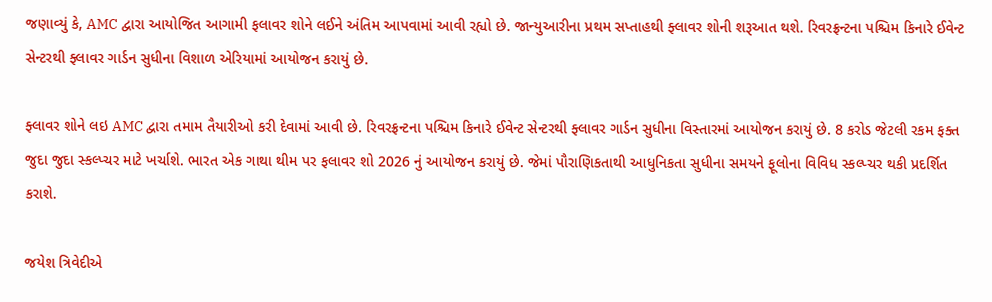જણાવ્યું કે, AMC દ્વારા આયોજિત આગામી ફલાવર શોને લઈને અંતિમ આપવામાં આવી રહ્યો છે. જાન્યુઆરીના પ્રથમ સપ્તાહથી ફ્લાવર શોની શરૂઆત થશે. રિવરફ્રન્ટના પશ્ચિમ કિનારે ઈવેન્ટ સેન્ટરથી ફ્લાવર ગાર્ડન સુધીના વિશાળ એરિયામાં આયોજન કરાયું છે.

ફ્લાવર શોને લઇ AMC દ્વારા તમામ તૈયારીઓ કરી દેવામાં આવી છે. રિવરફ્રન્ટના પશ્ચિમ કિનારે ઈવેન્ટ સેન્ટરથી ફ્લાવર ગાર્ડન સુધીના વિસ્તારમાં આયોજન કરાયું છે. 8 કરોડ જેટલી રકમ ફક્ત જુદા જુદા સ્કલ્પ્ચર માટે ખર્ચાશે. ભારત એક ગાથા થીમ પર ફલાવર શો 2026 નું આયોજન કરાયું છે. જેમાં પૌરાણિકતાથી આધુનિકતા સુધીના સમયને ફૂલોના વિવિધ સ્કલ્પ્ચર થકી પ્રદર્શિત કરાશે.

જયેશ ત્રિવેદીએ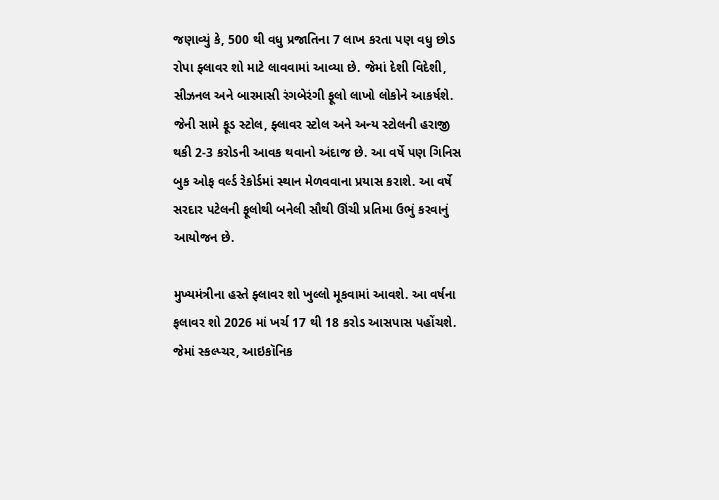જણાવ્યું કે, 500 થી વધુ પ્રજાતિના 7 લાખ કરતા પણ વધુ છોડ રોપા ફ્લાવર શો માટે લાવવામાં આવ્યા છે. જેમાં દેશી વિદેશી, સીઝનલ અને બારમાસી રંગબેરંગી ફૂલો લાખો લોકોને આકર્ષશે. જેની સામે ફૂડ સ્ટોલ, ફ્લાવર સ્ટોલ અને અન્ય સ્ટોલની હરાજી થકી 2-3 કરોડની આવક થવાનો અંદાજ છે. આ વર્ષે પણ ગિનિસ બુક ઓફ વર્લ્ડ રેકોર્ડમાં સ્થાન મેળવવાના પ્રયાસ કરાશે. આ વર્ષે સરદાર પટેલની ફૂલોથી બનેલી સૌથી ઊંચી પ્રતિમા ઉભું કરવાનું આયોજન છે.

મુખ્યમંત્રીના હસ્તે ફ્લાવર શો ખુલ્લો મૂકવામાં આવશે. આ વર્ષના ફલાવર શો 2026 માં ખર્ચ 17 થી 18 કરોડ આસપાસ પહોંચશે. જેમાં સ્કલ્પ્ચર, આઇકૉનિક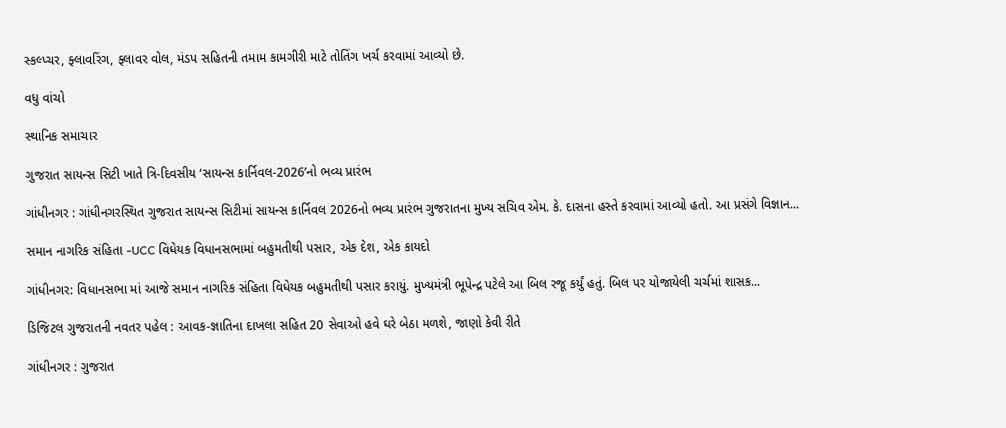સ્કલ્પ્ચર, ફ્લાવરિંગ, ફ્લાવર વોલ, મંડપ સહિતની તમામ કામગીરી માટે તોતિંગ ખર્ચ કરવામાં આવ્યો છે.

વધુ વાંચો

સ્થાનિક સમાચાર

ગુજરાત સાયન્સ સિટી ખાતે ત્રિ-દિવસીય ‘સાયન્સ કાર્નિવલ-2026’નો ભવ્ય પ્રારંભ

ગાંધીનગર : ગાંધીનગરસ્થિત ગુજરાત સાયન્સ સિટીમાં સાયન્સ કાર્નિવલ 2026નો ભવ્ય પ્રારંભ ગુજરાતના મુખ્ય સચિવ એમ. કે. દાસના હસ્તે કરવામાં આવ્યો હતો. આ પ્રસંગે વિજ્ઞાન...

સમાન નાગરિક સંહિતા -UCC વિધેયક વિધાનસભામાં બહુમતીથી પસાર, એક દેશ, એક કાયદો

ગાંધીનગર: વિધાનસભા માં આજે સમાન નાગરિક સંહિતા વિધેયક બહુમતીથી પસાર કરાયું. મુખ્યમંત્રી ભૂપેન્દ્ર પટેલે આ બિલ રજૂ કર્યું હતું. બિલ પર યોજાયેલી ચર્ચમાં શાસક...

ડિજિટલ ગુજરાતની નવતર પહેલ : આવક-જ્ઞાતિના દાખલા સહિત 20 સેવાઓ હવે ઘરે બેઠા મળશે, જાણો કેવી રીતે

ગાંધીનગર : ગુજરાત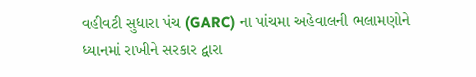વહીવટી સુધારા પંચ (GARC) ના પાંચમા અહેવાલની ભલામણોને ધ્યાનમાં રાખીને સરકાર દ્વારા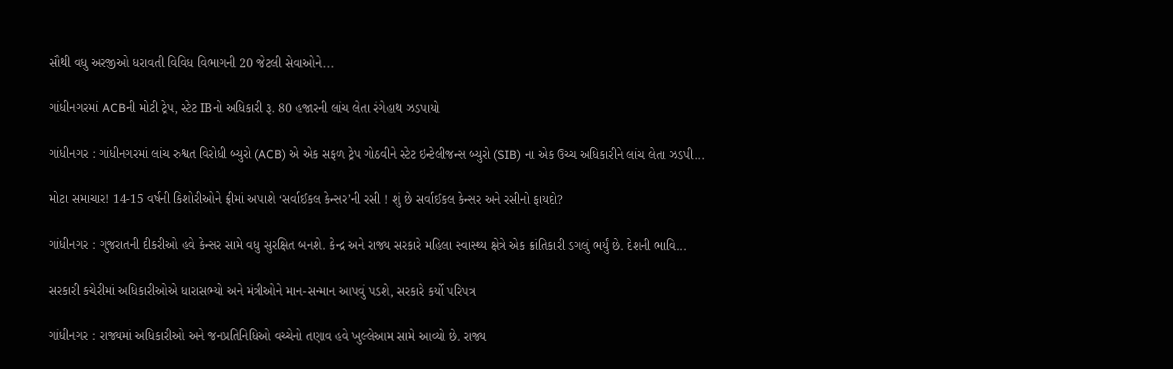સૌથી વધુ અરજીઓ ધરાવતી વિવિધ વિભાગની 20 જેટલી સેવાઓને...

ગાંધીનગરમાં ACBની મોટી ટ્રેપ, સ્ટેટ IBનો અધિકારી રૂ. 80 હજારની લાંચ લેતા રંગેહાથ ઝડપાયો

ગાંધીનગર : ગાંધીનગરમાં લાંચ રુશ્વત વિરોધી બ્યુરો (ACB) એ એક સફળ ટ્રેપ ગોઠવીને સ્ટેટ ઇન્ટેલીજન્સ બ્યુરો (SIB) ના એક ઉચ્ચ અધિકારીને લાંચ લેતા ઝડપી...

મોટા સમાચાર! 14-15 વર્ષની કિશોરીઓને ફ્રીમાં અપાશે ‘સર્વાઈકલ કેન્સર’ની રસી ! શું છે સર્વાઈકલ કેન્સર અને રસીનો ફાયદો?

ગાંધીનગર : ગુજરાતની દીકરીઓ હવે કેન્સર સામે વધુ સુરક્ષિત બનશે. કેન્દ્ર અને રાજ્ય સરકારે મહિલા સ્વાસ્થ્ય ક્ષેત્રે એક ક્રાંતિકારી ડગલું ભર્યું છે. દેશની ભાવિ...

સરકારી કચેરીમાં અધિકારીઓએ ધારાસભ્યો અને મંત્રીઓને માન-સન્માન આપવું પડશે, સરકારે કર્યો પરિપત્ર

ગાંધીનગર : રાજ્યમાં અધિકારીઓ અને જનપ્રતિનિધિઓ વચ્ચેનો તણાવ હવે ખુલ્લેઆમ સામે આવ્યો છે. રાજ્ય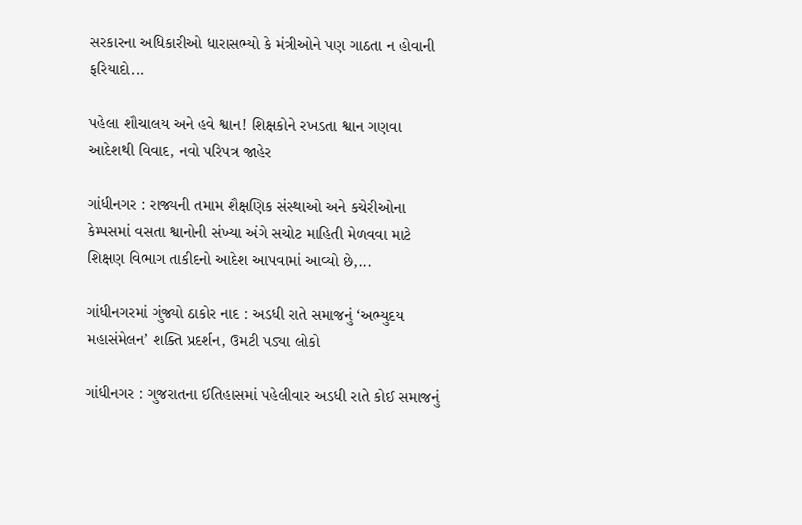સરકારના અધિકારીઓ ધારાસભ્યો કે મંત્રીઓને પણ ગાઠતા ન હોવાની ફરિયાદો...

પહેલા શૌચાલય અને હવે શ્વાન! શિક્ષકોને રખડતા શ્વાન ગણવા આદેશથી વિવાદ, નવો પરિપત્ર જાહેર

ગાંધીનગર : રાજ્યની તમામ શૈક્ષણિક સંસ્થાઓ અને કચેરીઓના કેમ્પસમાં વસતા શ્વાનોની સંખ્યા અંગે સચોટ માહિતી મેળવવા માટે શિક્ષણ વિભાગ તાકીદનો આદેશ આપવામાં આવ્યો છે,...

ગાંધીનગરમાં ગુંજ્યો ઠાકોર નાદ : અડધી રાતે સમાજનું ‘અભ્યુદય મહાસંમેલન’ શક્તિ પ્રદર્શન, ઉમટી પડ્યા લોકો

ગાંધીનગર : ગુજરાતના ઈતિહાસમાં પહેલીવાર અડધી રાતે કોઈ સમાજનું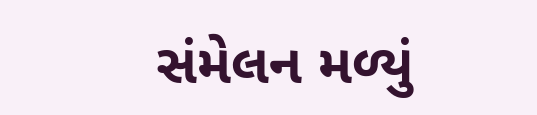સંમેલન મળ્યું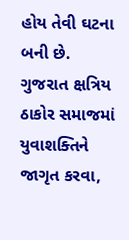હોય તેવી ઘટના બની છે. ગુજરાત ક્ષત્રિય ઠાકોર સમાજમાં યુવાશક્તિને જાગૃત કરવા,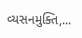વ્યસનમુક્તિ,...